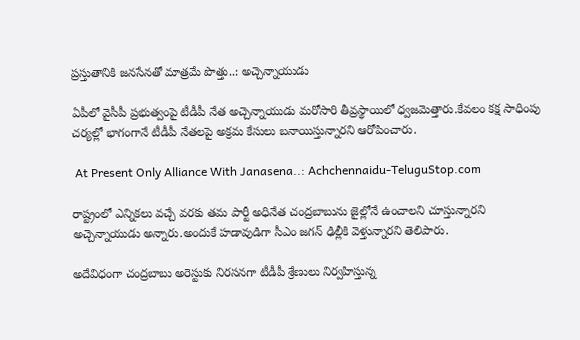ప్రస్తుతానికి జనసేనతో మాత్రమే పొత్తు..: అచ్చెన్నాయుడు

ఏపీలో వైసీపీ ప్రభుత్వంపై టీడీపీ నేత అచ్చెన్నాయుడు మరోసారి తీవ్రస్థాయిలో ధ్వజమెత్తారు.కేవలం కక్ష సాధింపు చర్యల్లో భాగంగానే టీడీపీ నేతలపై అక్రమ కేసులు బనాయిస్తున్నారని ఆరోపించారు.

 At Present Only Alliance With Janasena..: Achchennaidu-TeluguStop.com

రాష్ట్రంలో ఎన్నికలు వచ్చే వరకు తమ పార్టీ అధినేత చంద్రబాబును జైల్లోనే ఉంచాలని చూస్తున్నారని అచ్చెన్నాయుడు అన్నారు.అందుకే హడావుడిగా సీఎం జగన్ ఢిల్లీకి వెళ్తున్నారని తెలిపారు.

అదేవిధంగా చంద్రబాబు అరెస్టుకు నిరసనగా టీడీపీ శ్రేణులు నిర్వహిస్తున్న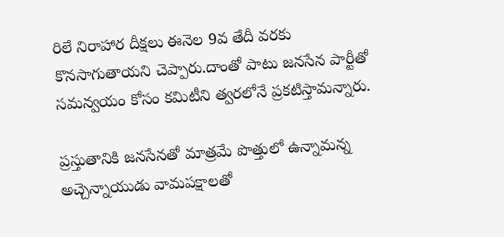రిలే నిరాహార దీక్షలు ఈనెల 9వ తేదీ వరకు కొనసాగుతాయని చెప్పారు.దాంతో పాటు జనసేన పార్టీతో సమన్వయం కోసం కమిటీని త్వరలోనే ప్రకటిస్తామన్నారు.

ప్రస్తుతానికి జనసేనతో మాత్రమే పొత్తులో ఉన్నామన్న అచ్చెన్నాయుడు వామపక్షాలతో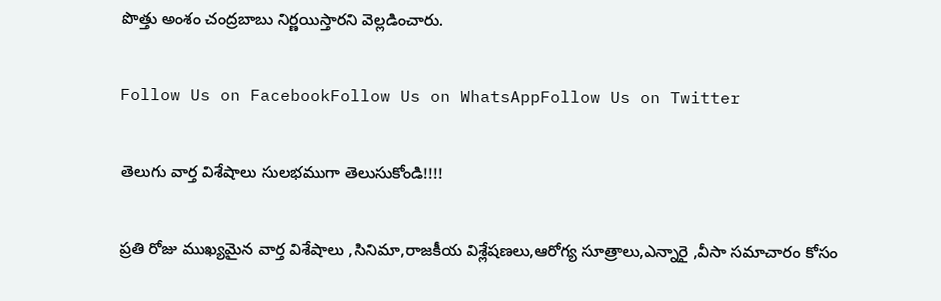పొత్తు అంశం చంద్రబాబు నిర్ణయిస్తారని వెల్లడించారు.

Follow Us on FacebookFollow Us on WhatsAppFollow Us on Twitter

తెలుగు వార్త విశేషాలు సులభముగా తెలుసుకోండి!!!!

ప్రతి రోజు ముఖ్యమైన వార్త విశేషాలు ,సినిమా,రాజకీయ విశ్లేషణలు,ఆరోగ్య సూత్రాలు,ఎన్నారై ,వీసా సమాచారం కోసం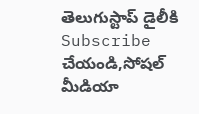తెలుగుస్టాప్ డైలీకి Subscribe చేయండి,సోషల్ మీడియా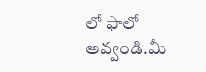లో ఫాలో అవ్వండి.మీ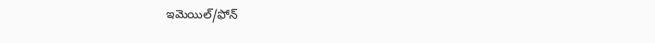ఇమెయిల్/ఫోన్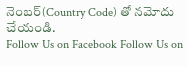నెంబర్(Country Code) తో నమోదు చేయండి.
Follow Us on Facebook Follow Us on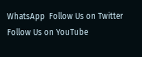WhatsApp  Follow Us on Twitter Follow Us on YouTube